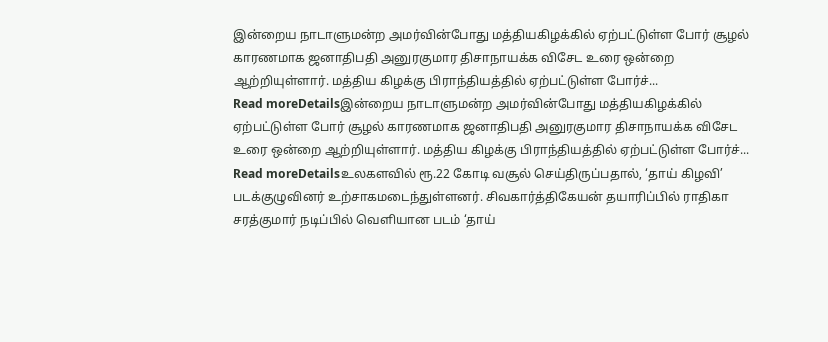இன்றைய நாடாளுமன்ற அமர்வின்போது மத்தியகிழக்கில் ஏற்பட்டுள்ள போர் சூழல் காரணமாக ஜனாதிபதி அனுரகுமார திசாநாயக்க விசேட உரை ஒன்றை ஆற்றியுள்ளார். மத்திய கிழக்கு பிராந்தியத்தில் ஏற்பட்டுள்ள போர்ச்...
Read moreDetailsஇன்றைய நாடாளுமன்ற அமர்வின்போது மத்தியகிழக்கில் ஏற்பட்டுள்ள போர் சூழல் காரணமாக ஜனாதிபதி அனுரகுமார திசாநாயக்க விசேட உரை ஒன்றை ஆற்றியுள்ளார். மத்திய கிழக்கு பிராந்தியத்தில் ஏற்பட்டுள்ள போர்ச்...
Read moreDetailsஉலகளவில் ரூ.22 கோடி வசூல் செய்திருப்பதால், ‘தாய் கிழவி’ படக்குழுவினர் உற்சாகமடைந்துள்ளனர். சிவகார்த்திகேயன் தயாரிப்பில் ராதிகா சரத்குமார் நடிப்பில் வெளியான படம் ‘தாய்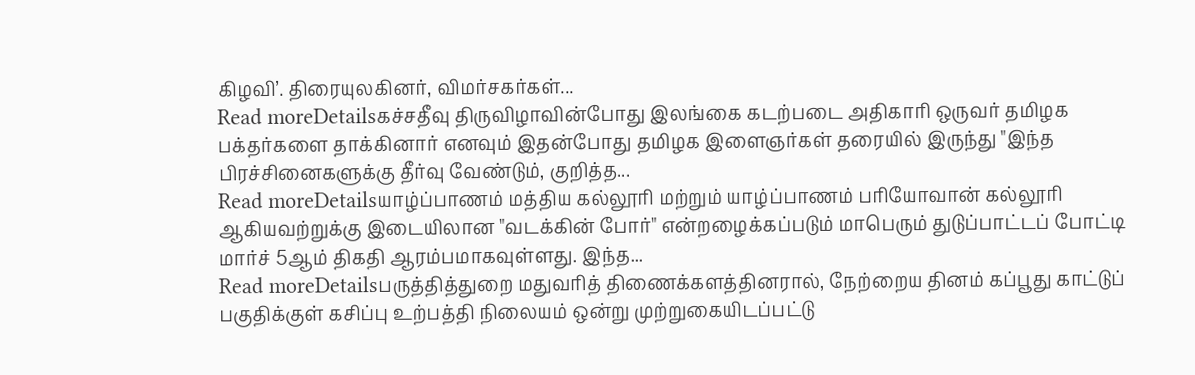கிழவி’. திரையுலகினர், விமர்சகர்கள்...
Read moreDetailsகச்சதீவு திருவிழாவின்போது இலங்கை கடற்படை அதிகாரி ஒருவர் தமிழக பக்தர்களை தாக்கினார் எனவும் இதன்போது தமிழக இளைஞர்கள் தரையில் இருந்து "இந்த பிரச்சினைகளுக்கு தீர்வு வேண்டும், குறித்த...
Read moreDetailsயாழ்ப்பாணம் மத்திய கல்லூரி மற்றும் யாழ்ப்பாணம் பரியோவான் கல்லூரி ஆகியவற்றுக்கு இடையிலான "வடக்கின் போர்" என்றழைக்கப்படும் மாபெரும் துடுப்பாட்டப் போட்டி மார்ச் 5ஆம் திகதி ஆரம்பமாகவுள்ளது. இந்த...
Read moreDetailsபருத்தித்துறை மதுவரித் திணைக்களத்தினரால், நேற்றைய தினம் கப்பூது காட்டுப் பகுதிக்குள் கசிப்பு உற்பத்தி நிலையம் ஒன்று முற்றுகையிடப்பட்டு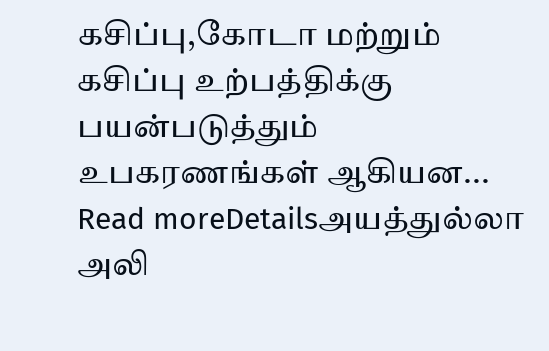கசிப்பு,கோடா மற்றும் கசிப்பு உற்பத்திக்கு பயன்படுத்தும் உபகரணங்கள் ஆகியன...
Read moreDetailsஅயத்துல்லா அலி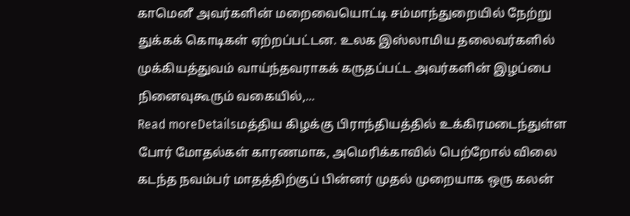காமெனீ அவர்களின் மறைவையொட்டி சம்மாந்துறையில் நேற்று துக்கக் கொடிகள் ஏற்றப்பட்டன. உலக இஸ்லாமிய தலைவர்களில் முக்கியத்துவம் வாய்ந்தவராகக் கருதப்பட்ட அவர்களின் இழப்பை நினைவுகூரும் வகையில்,...
Read moreDetailsமத்திய கிழக்கு பிராந்தியத்தில் உக்கிரமடைந்துள்ள போர் மோதல்கள் காரணமாக, அமெரிக்காவில் பெற்றோல் விலை கடந்த நவம்பர் மாதத்திற்குப் பின்னர் முதல் முறையாக ஒரு கலன்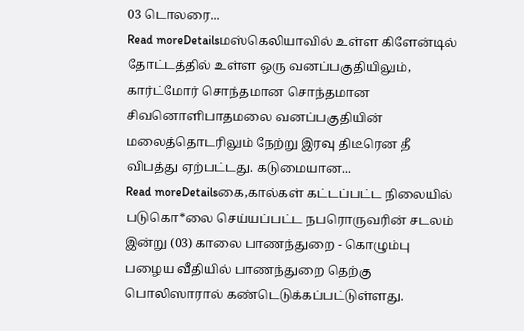03 டொலரை...
Read moreDetailsமஸ்கெலியாவில் உள்ள கிளேன்டில் தோட்டத்தில் உள்ள ஒரு வனப்பகுதியிலும், கார்ட்மோர் சொந்தமான சொந்தமான சிவனொளிபாதமலை வனப்பகுதியின் மலைத்தொடரிலும் நேற்று இரவு திடீரென தீ விபத்து ஏற்பட்டது. கடுமையான...
Read moreDetailsகை,கால்கள் கட்டப்பட்ட நிலையில் படுகொ*லை செய்யப்பட்ட நபரொருவரின் சடலம் இன்று (03) காலை பாணந்துறை - கொழும்பு பழைய வீதியில் பாணந்துறை தெற்கு பொலிஸாரால் கண்டெடுக்கப்பட்டுள்ளது.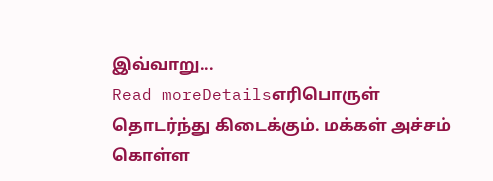இவ்வாறு...
Read moreDetailsஎரிபொருள் தொடர்ந்து கிடைக்கும். மக்கள் அச்சம் கொள்ள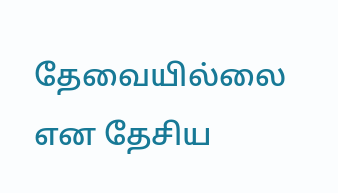தேவையில்லை என தேசிய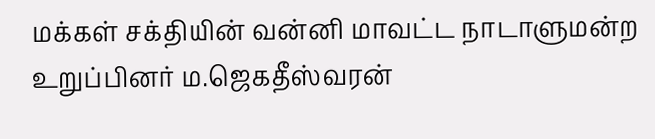மக்கள் சக்தியின் வன்னி மாவட்ட நாடாளுமன்ற உறுப்பினர் ம.ஜெகதீஸ்வரன்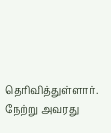தெரிவித்துள்ளார். நேற்று அவரது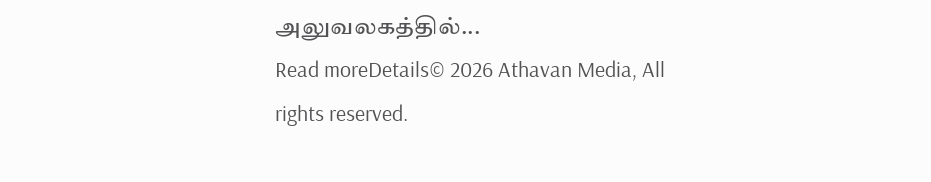அலுவலகத்தில்...
Read moreDetails© 2026 Athavan Media, All rights reserved.